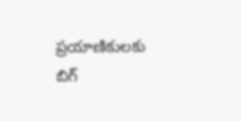ప్రయాణికులకు బిగ్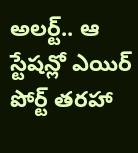అలర్ట్.. ఆ స్టేషన్లో ఎయిర్ పోర్ట్ తరహా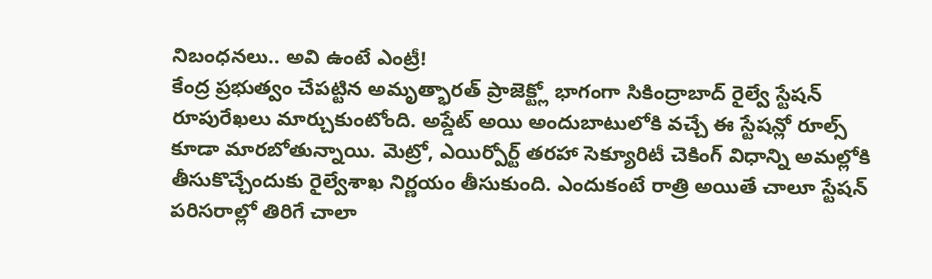నిబంధనలు.. అవి ఉంటే ఎంట్రీ!
కేంద్ర ప్రభుత్వం చేపట్టిన అమృత్భారత్ ప్రాజెక్ట్లో భాగంగా సికింద్రాబాద్ రైల్వే స్టేషన్ రూపురేఖలు మార్చుకుంటోంది. అప్డేట్ అయి అందుబాటులోకి వచ్చే ఈ స్టేషన్లో రూల్స్ కూడా మారబోతున్నాయి. మెట్రో, ఎయిర్పోర్ట్ తరహా సెక్యూరిటీ చెకింగ్ విధాన్ని అమల్లోకి తీసుకొచ్చేందుకు రైల్వేశాఖ నిర్ణయం తీసుకుంది. ఎందుకంటే రాత్రి అయితే చాలూ స్టేషన్ పరిసరాల్లో తిరిగే చాలా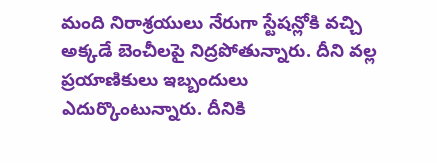మంది నిరాశ్రయులు నేరుగా స్టేషన్లోకి వచ్చి అక్కడే బెంచీలపై నిద్రపోతున్నారు. దీని వల్ల ప్రయాణికులు ఇబ్బందులు ఎదుర్కొంటున్నారు. దీనికి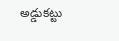అడ్డుకట్టు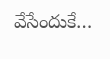వేసేందుకే…